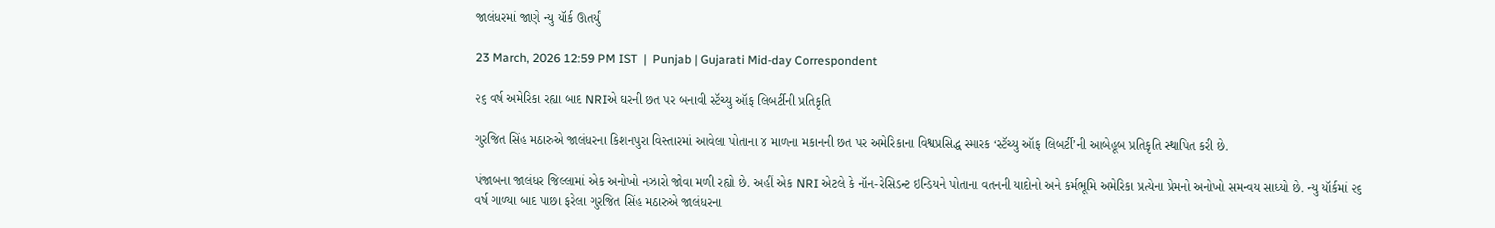જાલંધરમાં જાણે ન્યુ યૉર્ક ઊતર્યું

23 March, 2026 12:59 PM IST  |  Punjab | Gujarati Mid-day Correspondent

૨૬ વર્ષ અમેરિકા રહ્યા બાદ NRIએ ઘરની છત પર બનાવી સ્ટૅચ્યુ ઑફ લિબર્ટીની પ્રતિકૃતિ

ગુરજિત સિંહ મઠારુએ જાલંધરના કિશનપુરા વિસ્તારમાં આવેલા પોતાના ૪ માળના મકાનની છત પર અમેરિકાના વિશ્વપ્રસિદ્ધ સ્મારક ‘સ્ટૅચ્યુ ઑફ લિબર્ટી’ની આબેહૂબ પ્રતિકૃતિ સ્થાપિત કરી છે.

પંજાબના જાલંધર જિલ્લામાં એક અનોખો નઝારો જોવા મળી રહ્યો છે. અહીં એક NRI એટલે કે નૉન-રેસિડન્ટ ઇન્ડિયને પોતાના વતનની યાદોનો અને કર્મભૂમિ અમેરિકા પ્રત્યેના પ્રેમનો અનોખો સમન્વય સાધ્યો છે. ન્યુ યૉર્કમાં ૨૬ વર્ષ ગાળ્યા બાદ પાછા ફરેલા ગુરજિત સિંહ મઠારુએ જાલંધરના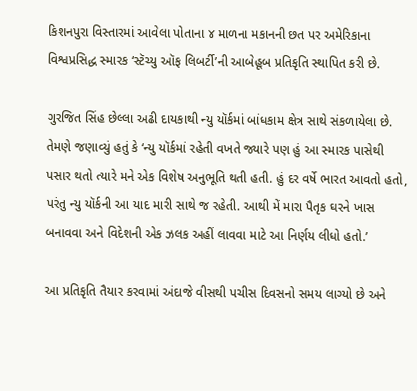કિશનપુરા વિસ્તારમાં આવેલા પોતાના ૪ માળના મકાનની છત પર અમેરિકાના વિશ્વપ્રસિદ્ધ સ્મારક ‘સ્ટૅચ્યુ ઑફ લિબર્ટી’ની આબેહૂબ પ્રતિકૃતિ સ્થાપિત કરી છે.

ગુરજિત સિંહ છેલ્લા અઢી દાયકાથી ન્યુ યૉર્કમાં બાંધકામ ક્ષેત્ર સાથે સંકળાયેલા છે. તેમણે જણાવ્યું હતું કે ‘ન્યુ યૉર્કમાં રહેતી વખતે જ્યારે પણ હું આ સ્મારક પાસેથી પસાર થતો ત્યારે મને એક વિશેષ અનુભૂતિ થતી હતી. હું દર વર્ષે ભારત આવતો હતો, પરંતુ ન્યુ યૉર્કની આ યાદ મારી સાથે જ રહેતી. આથી મેં મારા પૈતૃક ઘરને ખાસ બનાવવા અને વિદેશની એક ઝલક અહીં લાવવા માટે આ નિર્ણય લીધો હતો.’

આ પ્રતિકૃતિ તૈયાર કરવામાં અંદાજે વીસથી પચીસ દિવસનો સમય લાગ્યો છે અને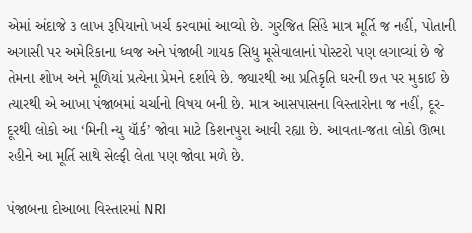એમાં અંદાજે ૩ લાખ રૂપિયાનો ખર્ચ કરવામાં આવ્યો છે. ગુરજિત સિંહે માત્ર મૂર્તિ જ નહીં, પોતાની અગાસી પર અમેરિકાના ધ્વજ અને પંજાબી ગાયક સિધુ મૂસેવાલાનાં પોસ્ટરો પણ લગાવ્યાં છે જે તેમના શોખ અને મૂળિયાં પ્રત્યેના પ્રેમને દર્શાવે છે. જ્યારથી આ પ્રતિકૃતિ ઘરની છત પર મુકાઈ છે ત્યારથી એ આખા પંજાબમાં ચર્ચાનો વિષય બની છે. માત્ર આસપાસના વિસ્તારોના જ નહીં, દૂર-દૂરથી લોકો આ ‘મિની ન્યુ યૉર્ક’ જોવા માટે કિશનપુરા આવી રહ્યા છે. આવતા-જતા લોકો ઊભા રહીને આ મૂર્તિ સાથે સેલ્ફી લેતા પણ જોવા મળે છે.

પંજાબના દોઆબા વિસ્તારમાં NRI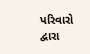પરિવારો દ્વારા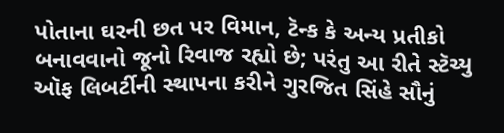પોતાના ઘરની છત પર વિમાન, ટૅન્ક કે અન્ય પ્રતીકો બનાવવાનો જૂનો રિવાજ રહ્યો છે; પરંતુ આ રીતે સ્ટૅચ્યુ ઑફ લિબર્ટીની સ્થાપના કરીને ગુરજિત સિંહે સૌનું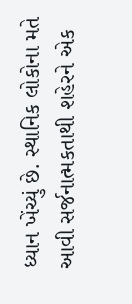ધ્યાન ખેંચ્યું છે. સ્થાનિક લોકોના મતે આવી સર્જનાત્મકતાથી શહેરને એક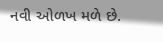નવી ઓળખ મળે છે.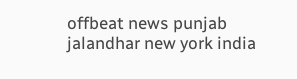offbeat news punjab jalandhar new york india